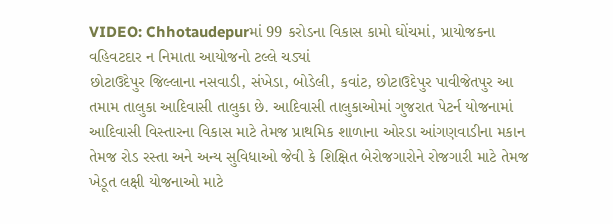VIDEO: Chhotaudepurમાં 99 કરોડના વિકાસ કામો ઘોંચમાં, પ્રાયોજકના વહિવટદાર ન નિમાતા આયોજનો ટલ્લે ચડ્યાં
છોટાઉદેપુર જિલ્લાના નસવાડી, સંખેડા, બોડેલી, કવાંટ, છોટાઉદેપુર પાવીજેતપુર આ તમામ તાલુકા આદિવાસી તાલુકા છે. આદિવાસી તાલુકાઓમાં ગુજરાત પેટર્ન યોજનામાં આદિવાસી વિસ્તારના વિકાસ માટે તેમજ પ્રાથમિક શાળાના ઓરડા આંગણવાડીના મકાન તેમજ રોડ રસ્તા અને અન્ય સુવિધાઓ જેવી કે શિક્ષિત બેરોજગારોને રોજગારી માટે તેમજ ખેડૂત લક્ષી યોજનાઓ માટે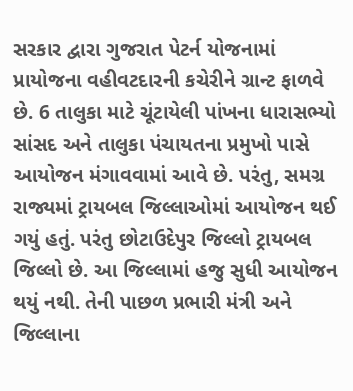સરકાર દ્વારા ગુજરાત પેટર્ન યોજનામાં પ્રાયોજના વહીવટદારની કચેરીને ગ્રાન્ટ ફાળવે છે. 6 તાલુકા માટે ચૂંટાયેલી પાંખના ધારાસભ્યો સાંસદ અને તાલુકા પંચાયતના પ્રમુખો પાસે આયોજન મંગાવવામાં આવે છે. પરંતુ, સમગ્ર રાજ્યમાં ટ્રાયબલ જિલ્લાઓમાં આયોજન થઈ ગયું હતું. પરંતુ છોટાઉદેપુર જિલ્લો ટ્રાયબલ જિલ્લો છે. આ જિલ્લામાં હજુ સુધી આયોજન થયું નથી. તેની પાછળ પ્રભારી મંત્રી અને જિલ્લાના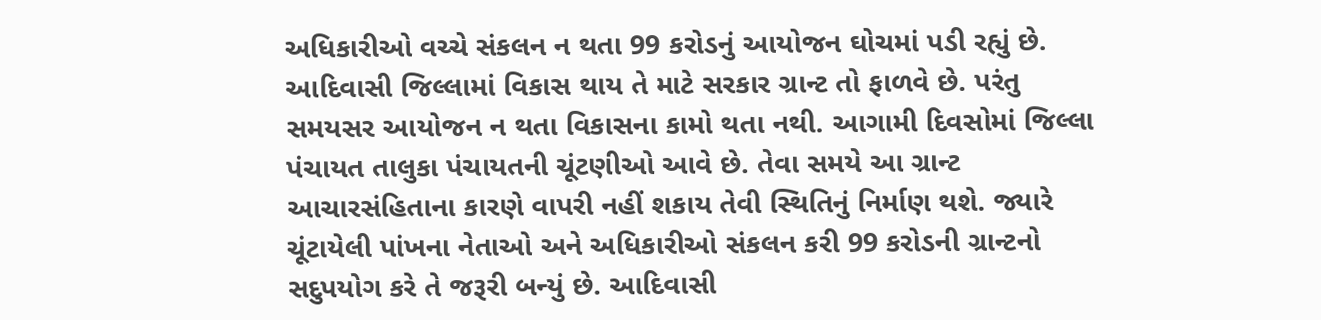અધિકારીઓ વચ્ચે સંકલન ન થતા 99 કરોડનું આયોજન ઘોચમાં પડી રહ્યું છે. આદિવાસી જિલ્લામાં વિકાસ થાય તે માટે સરકાર ગ્રાન્ટ તો ફાળવે છે. પરંતુ સમયસર આયોજન ન થતા વિકાસના કામો થતા નથી. આગામી દિવસોમાં જિલ્લા પંચાયત તાલુકા પંચાયતની ચૂંટણીઓ આવે છે. તેવા સમયે આ ગ્રાન્ટ આચારસંહિતાના કારણે વાપરી નહીં શકાય તેવી સ્થિતિનું નિર્માણ થશે. જ્યારે ચૂંટાયેલી પાંખના નેતાઓ અને અધિકારીઓ સંકલન કરી 99 કરોડની ગ્રાન્ટનો સદુપયોગ કરે તે જરૂરી બન્યું છે. આદિવાસી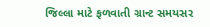જિલ્લા માટે ફળવાતી ગ્રાન્ટ સમયસર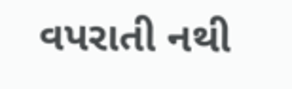વપરાતી નથી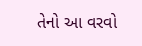તેનો આ વરવો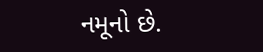નમૂનો છે.